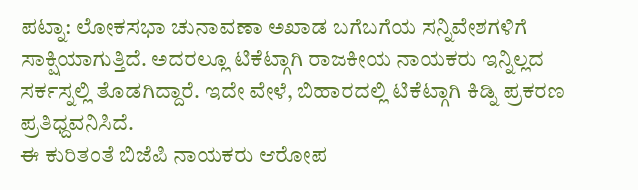ಪಟ್ನಾ: ಲೋಕಸಭಾ ಚುನಾವಣಾ ಅಖಾಡ ಬಗೆಬಗೆಯ ಸನ್ನಿವೇಶಗಳಿಗೆ ಸಾಕ್ಷಿಯಾಗುತ್ತಿದೆ. ಅದರಲ್ಲೂ ಟಿಕೆಟ್ಗಾಗಿ ರಾಜಕೀಯ ನಾಯಕರು ಇನ್ನಿಲ್ಲದ ಸರ್ಕಸ್ನಲ್ಲಿ ತೊಡಗಿದ್ದಾರೆ. ಇದೇ ವೇಳೆ, ಬಿಹಾರದಲ್ಲಿ ಟಿಕೆಟ್ಗಾಗಿ ಕಿಡ್ನಿ ಪ್ರಕರಣ ಪ್ರತಿಧ್ದವನಿಸಿದೆ.
ಈ ಕುರಿತಂತೆ ಬಿಜೆಪಿ ನಾಯಕರು ಆರೋಪ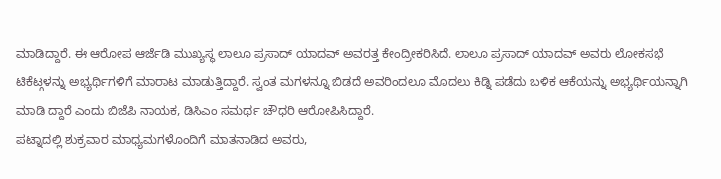ಮಾಡಿದ್ದಾರೆ. ಈ ಆರೋಪ ಆರ್ಜೆಡಿ ಮುಖ್ಯಸ್ಥ ಲಾಲೂ ಪ್ರಸಾದ್ ಯಾದವ್ ಅವರತ್ತ ಕೇಂದ್ರೀಕರಿಸಿದೆ. ಲಾಲೂ ಪ್ರಸಾದ್ ಯಾದವ್ ಅವರು ಲೋಕಸಭೆ ಟಿಕೆಟ್ಗಳನ್ನು ಅಭ್ಯರ್ಥಿಗಳಿಗೆ ಮಾರಾಟ ಮಾಡುತ್ತಿದ್ದಾರೆ. ಸ್ವಂತ ಮಗಳನ್ನೂ ಬಿಡದೆ ಅವರಿಂದಲೂ ಮೊದಲು ಕಿಡ್ನಿ ಪಡೆದು ಬಳಿಕ ಆಕೆಯನ್ನು ಅಭ್ಯರ್ಥಿಯನ್ನಾಗಿ ಮಾಡಿ ದ್ದಾರೆ ಎಂದು ಬಿಜೆಪಿ ನಾಯಕ, ಡಿಸಿಎಂ ಸಮರ್ಥ ಚೌಧರಿ ಆರೋಪಿಸಿದ್ದಾರೆ.
ಪಟ್ನಾದಲ್ಲಿ ಶುಕ್ರವಾರ ಮಾಧ್ಯಮಗಳೊಂದಿಗೆ ಮಾತನಾಡಿದ ಅವರು,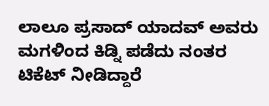ಲಾಲೂ ಪ್ರಸಾದ್ ಯಾದವ್ ಅವರು ಮಗಳಿಂದ ಕಿಡ್ನಿ ಪಡೆದು ನಂತರ ಟಿಕೆಟ್ ನೀಡಿದ್ದಾರೆ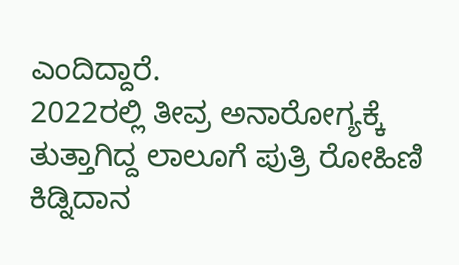ಎಂದಿದ್ದಾರೆ.
2022ರಲ್ಲಿ ತೀವ್ರ ಅನಾರೋಗ್ಯಕ್ಕೆ ತುತ್ತಾಗಿದ್ದ ಲಾಲೂಗೆ ಪುತ್ರಿ ರೋಹಿಣಿ ಕಿಡ್ನಿದಾನ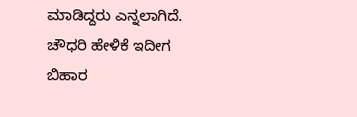ಮಾಡಿದ್ದರು ಎನ್ನಲಾಗಿದೆ.
ಚೌಧರಿ ಹೇಳಿಕೆ ಇದೀಗ ಬಿಹಾರ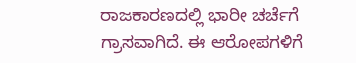ರಾಜಕಾರಣದಲ್ಲಿ ಭಾರೀ ಚರ್ಚೆಗೆ ಗ್ರಾಸವಾಗಿದೆ. ಈ ಆರೋಪಗಳಿಗೆ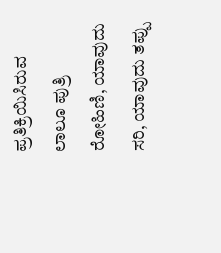ಪ್ರತಿಕ್ರಿಯಿಸಿರುವ ಲಾಲೂ ಪುತ್ರಿ ರೋಹಿಣಿ, ಯಾವುದು ಸರಿ, ಯಾವುದು ತಪ್ಪು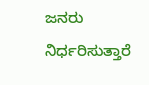ಜನರು ನಿರ್ಧರಿಸುತ್ತಾರೆ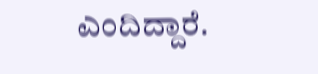ಎಂದಿದ್ದಾರೆ.